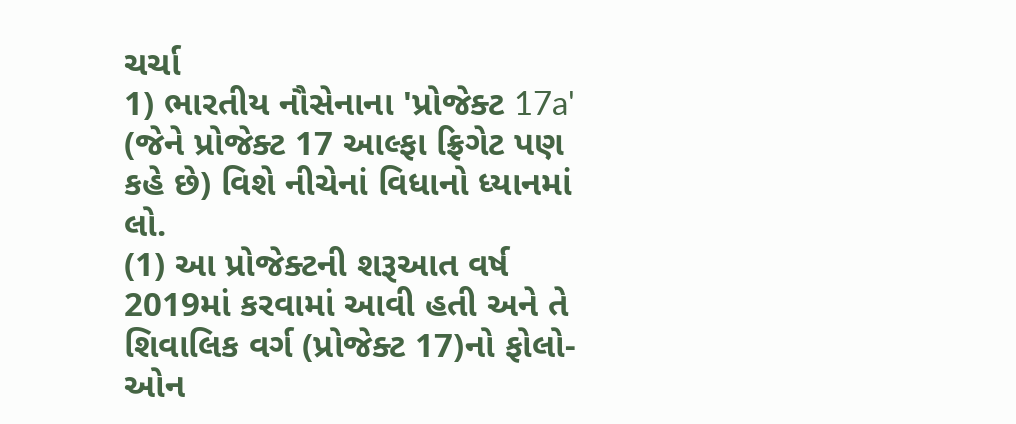ચર્ચા
1) ભારતીય નૌસેનાના 'પ્રોજેક્ટ 17a' (જેને પ્રોજેક્ટ 17 આલ્ફા ફ્રિગેટ પણ કહે છે) વિશે નીચેનાં વિધાનો ધ્યાનમાં લો.
(1) આ પ્રોજેક્ટની શરૂઆત વર્ષ 2019માં કરવામાં આવી હતી અને તે શિવાલિક વર્ગ (પ્રોજેક્ટ 17)નો ફોલો-ઓન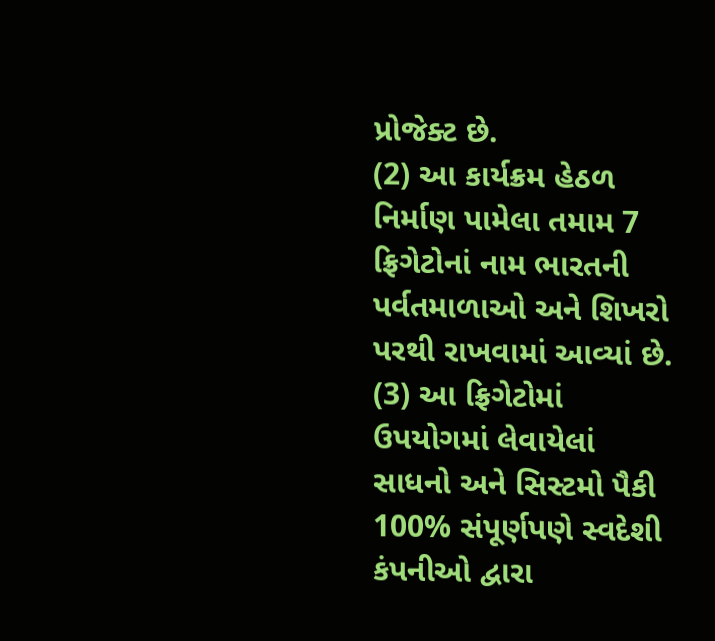પ્રોજેક્ટ છે.
(2) આ કાર્યક્રમ હેઠળ નિર્માણ પામેલા તમામ 7 ફ્રિગેટોનાં નામ ભારતની પર્વતમાળાઓ અને શિખરો પરથી રાખવામાં આવ્યાં છે.
(3) આ ફ્રિગેટોમાં ઉપયોગમાં લેવાયેલાં સાધનો અને સિસ્ટમો પૈકી 100% સંપૂર્ણપણે સ્વદેશી કંપનીઓ દ્વારા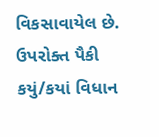વિકસાવાયેલ છે.
ઉપરોક્ત પૈકી કયું/કયાં વિધાન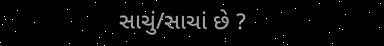સાચું/સાચાં છે ?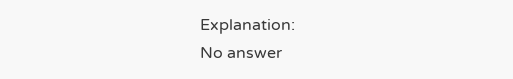Explanation:
No answer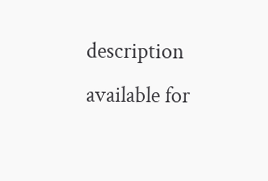description available for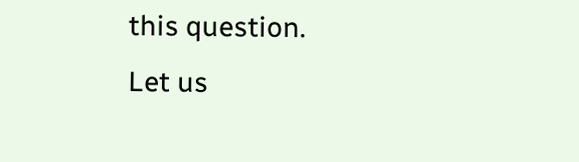this question.
Let us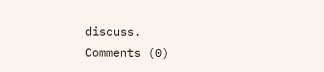discuss.
Comments (0)